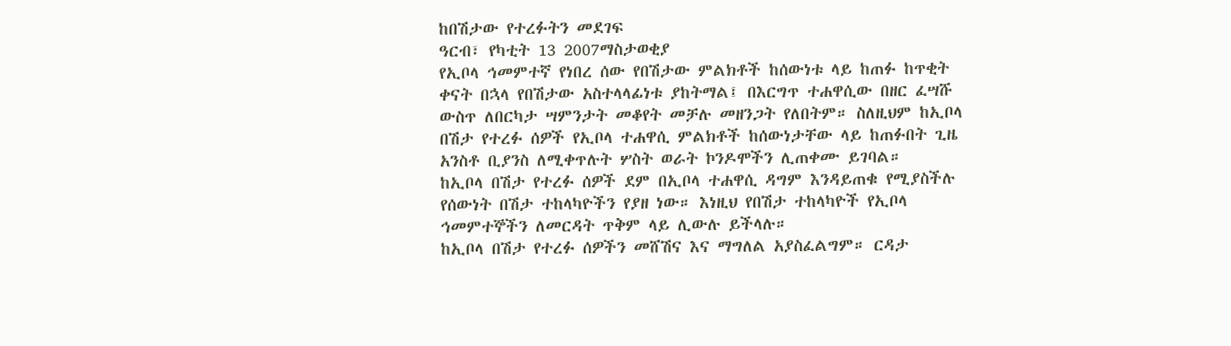ከበሽታው የተረፉትን መደገፍ
ዓርብ፣ የካቲት 13 2007ማስታወቂያ
የኢቦላ ኅመምተኛ የነበረ ሰው የበሽታው ምልክቶች ከሰውነቱ ላይ ከጠፉ ከጥቂት ቀናት በኋላ የበሽታው አስተላላፊነቱ ያከትማል፤ በእርግጥ ተሐዋሲው በዘር ፈሣሹ ውስጥ ለበርካታ ሣምንታት መቆየት መቻሉ መዘንጋት የለበትም። ስለዚህም ከኢቦላ በሽታ የተረፉ ሰዎች የኢቦላ ተሐዋሲ ምልክቶች ከሰውነታቸው ላይ ከጠፉበት ጊዜ አንስቶ ቢያንስ ለሚቀጥሉት ሦስት ወራት ኮንዶሞችን ሊጠቀሙ ይገባል።
ከኢቦላ በሽታ የተረፉ ሰዎች ደም በኢቦላ ተሐዋሲ ዳግም እንዳይጠቁ የሚያስችሉ የሰውነት በሽታ ተከላካዮችን የያዘ ነው። እነዚህ የበሽታ ተከላካዮች የኢቦላ ኅመምተኞችን ለመርዳት ጥቅም ላይ ሊውሉ ይችላሉ።
ከኢቦላ በሽታ የተረፉ ሰዎችን መሸሽና እና ማግለል አያስፈልግም። ርዳታ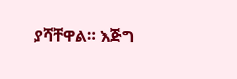ያሻቸዋል። እጅግ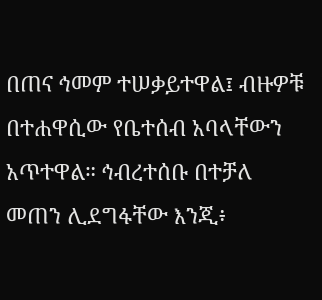በጠና ኅመም ተሠቃይተዋል፤ ብዙዎቹ በተሐዋሲው የቤተሰብ አባላቸውን አጥተዋል። ኅብረተሰቡ በተቻለ መጠን ሊደግፋቸው እንጂ፥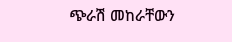ጭራሽ መከራቸውን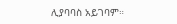ሊያባባስ አይገባም።